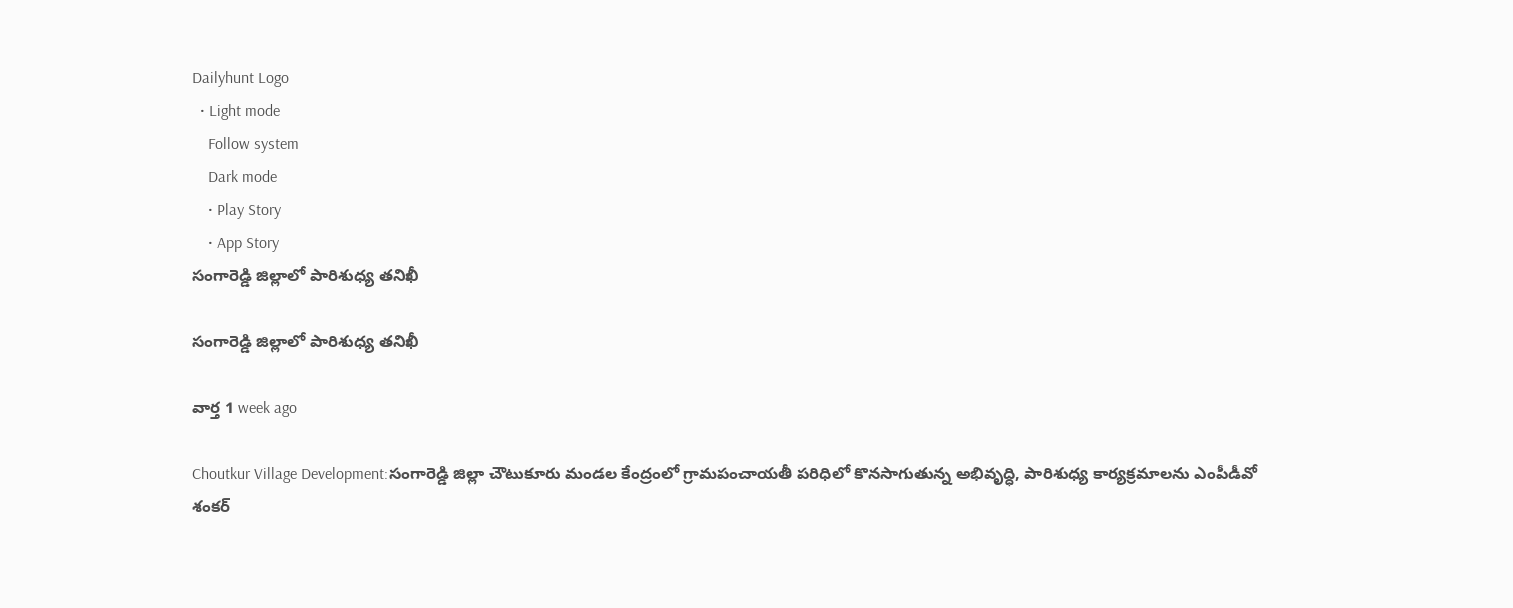Dailyhunt Logo
  • Light mode
    Follow system
    Dark mode
    • Play Story
    • App Story
సంగారెడ్డి జిల్లాలో పారిశుధ్య తనిఖీ

సంగారెడ్డి జిల్లాలో పారిశుధ్య తనిఖీ

వార్త 1 week ago

Choutkur Village Development:సంగారెడ్డి జిల్లా చౌటుకూరు మండల కేంద్రంలో గ్రామపంచాయతీ పరిధిలో కొనసాగుతున్న అభివృద్ధి, పారిశుధ్య కార్యక్రమాలను ఎంపీడీవో శంకర్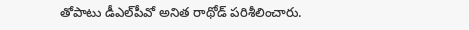తోపాటు డీఎల్‌పీవో అనిత రాథోడ్ పరిశీలించారు.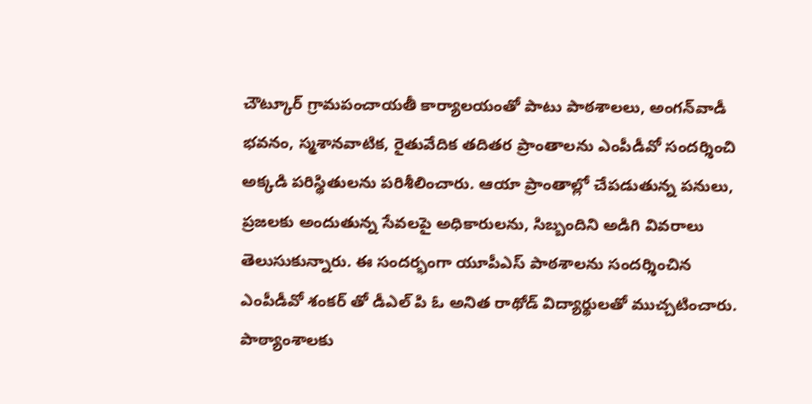చౌట్కూర్ గ్రామపంచాయతీ కార్యాలయంతో పాటు పాఠశాలలు, అంగన్‌వాడీ భవనం, స్మశానవాటిక, రైతువేదిక తదితర ప్రాంతాలను ఎంపీడీవో సందర్శించి అక్కడి పరిస్థితులను పరిశీలించారు. ఆయా ప్రాంతాల్లో చేపడుతున్న పనులు, ప్రజలకు అందుతున్న సేవలపై అధికారులను, సిబ్బందిని అడిగి వివరాలు తెలుసుకున్నారు. ఈ సందర్భంగా యూపీఎస్ పాఠశాలను సందర్శించిన ఎంపీడీవో శంకర్ తో డీఎల్ పి ఓ అనిత రాథోడ్ విద్యార్థులతో ముచ్చటించారు. పాఠ్యాంశాలకు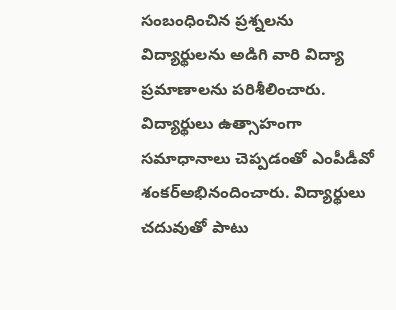సంబంధించిన ప్రశ్నలను విద్యార్థులను అడిగి వారి విద్యా ప్రమాణాలను పరిశీలించారు. విద్యార్థులు ఉత్సాహంగా సమాధానాలు చెప్పడంతో ఎంపీడీవో శంకర్అభినందించారు. విద్యార్థులు చదువుతో పాటు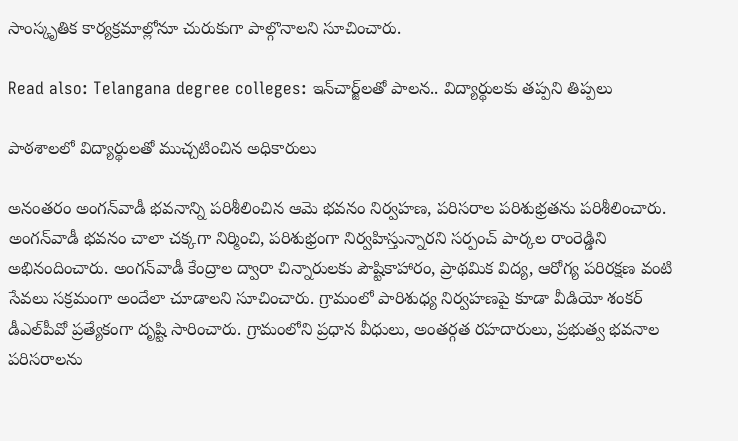సాంస్కృతిక కార్యక్రమాల్లోనూ చురుకుగా పాల్గొనాలని సూచించారు.

Read also: Telangana degree colleges: ఇన్‌చార్జ్‌లతో పాలన.. విద్యార్థులకు తప్పని తిప్పలు

పాఠశాలలో విద్యార్థులతో ముచ్చటించిన అధికారులు

అనంతరం అంగన్‌వాడీ భవనాన్ని పరిశీలించిన ఆమె భవనం నిర్వహణ, పరిసరాల పరిశుభ్రతను పరిశీలించారు. అంగన్‌వాడీ భవనం చాలా చక్కగా నిర్మించి, పరిశుభ్రంగా నిర్వహిస్తున్నారని సర్పంచ్ పార్కల రాంరెడ్డిని అభినందించారు. అంగన్‌వాడీ కేంద్రాల ద్వారా చిన్నారులకు పౌష్టికాహారం, ప్రాథమిక విద్య, ఆరోగ్య పరిరక్షణ వంటి సేవలు సక్రమంగా అందేలా చూడాలని సూచించారు. గ్రామంలో పారిశుధ్య నిర్వహణపై కూడా వీడియో శంకర్ డీఎల్‌పీవో ప్రత్యేకంగా దృష్టి సారించారు. గ్రామంలోని ప్రధాన వీధులు, అంతర్గత రహదారులు, ప్రభుత్వ భవనాల పరిసరాలను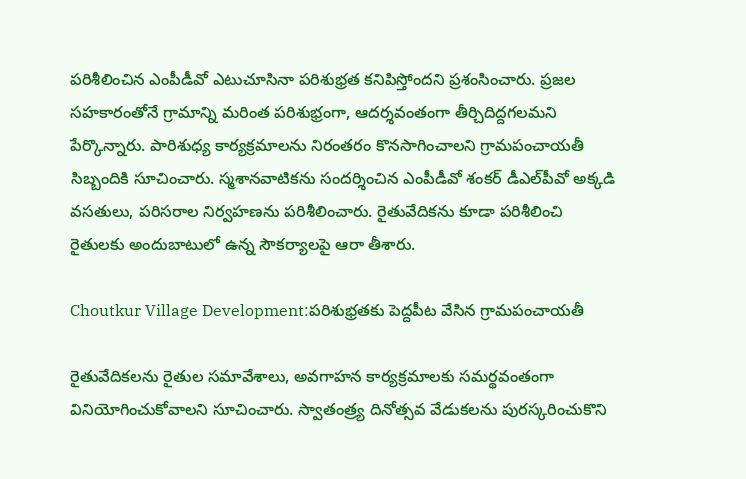పరిశీలించిన ఎంపీడీవో ఎటుచూసినా పరిశుభ్రత కనిపిస్తోందని ప్రశంసించారు. ప్రజల సహకారంతోనే గ్రామాన్ని మరింత పరిశుభ్రంగా, ఆదర్శవంతంగా తీర్చిదిద్దగలమని పేర్కొన్నారు. పారిశుధ్య కార్యక్రమాలను నిరంతరం కొనసాగించాలని గ్రామపంచాయతీ సిబ్బందికి సూచించారు. స్మశానవాటికను సందర్శించిన ఎంపీడీవో శంకర్ డీఎల్‌పీవో అక్కడి వసతులు, పరిసరాల నిర్వహణను పరిశీలించారు. రైతువేదికను కూడా పరిశీలించి రైతులకు అందుబాటులో ఉన్న సౌకర్యాలపై ఆరా తీశారు.

Choutkur Village Development:పరిశుభ్రతకు పెద్దపీట వేసిన గ్రామపంచాయతీ

రైతువేదికలను రైతుల సమావేశాలు, అవగాహన కార్యక్రమాలకు సమర్థవంతంగా వినియోగించుకోవాలని సూచించారు. స్వాతంత్ర్య దినోత్సవ వేడుకలను పురస్కరించుకొని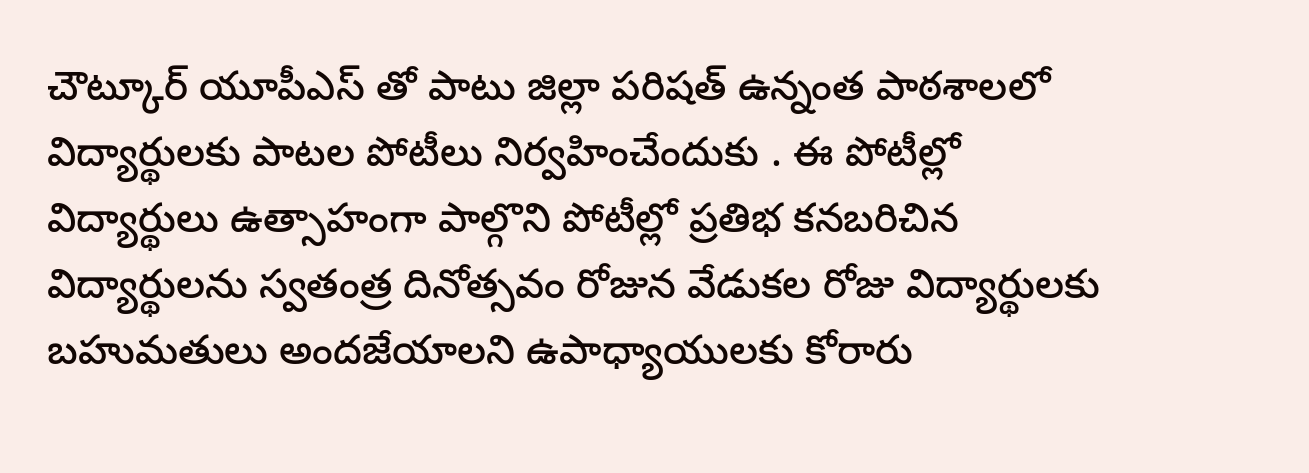చౌట్కూర్ యూపీఎస్ తో పాటు జిల్లా పరిషత్ ఉన్నంత పాఠశాలలో విద్యార్థులకు పాటల పోటీలు నిర్వహించేందుకు . ఈ పోటీల్లో విద్యార్థులు ఉత్సాహంగా పాల్గొని పోటీల్లో ప్రతిభ కనబరిచిన విద్యార్థులను స్వతంత్ర దినోత్సవం రోజున వేడుకల రోజు విద్యార్థులకు బహుమతులు అందజేయాలని ఉపాధ్యాయులకు కోరారు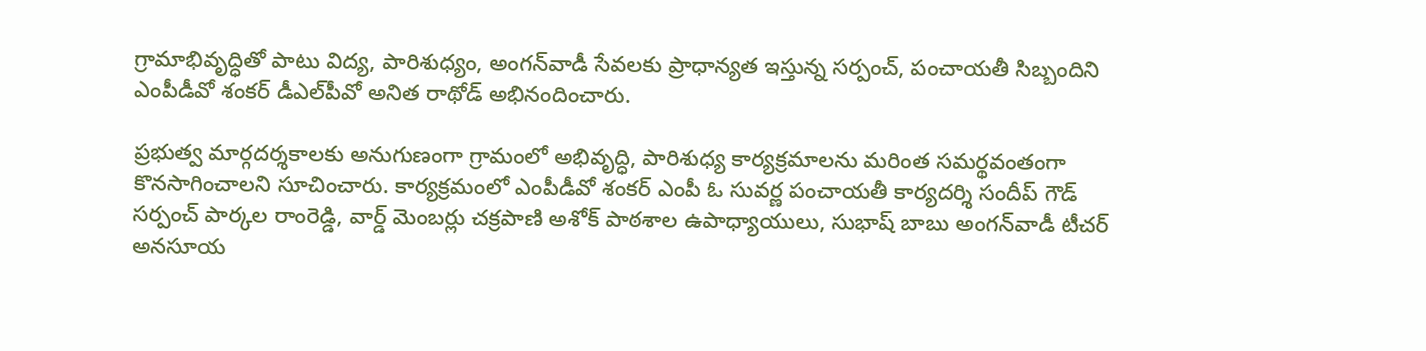గ్రామాభివృద్ధితో పాటు విద్య, పారిశుధ్యం, అంగన్‌వాడీ సేవలకు ప్రాధాన్యత ఇస్తున్న సర్పంచ్, పంచాయతీ సిబ్బందిని ఎంపీడీవో శంకర్ డీఎల్‌పీవో అనిత రాథోడ్ అభినందించారు.

ప్రభుత్వ మార్గదర్శకాలకు అనుగుణంగా గ్రామంలో అభివృద్ధి, పారిశుధ్య కార్యక్రమాలను మరింత సమర్థవంతంగా కొనసాగించాలని సూచించారు. కార్యక్రమంలో ఎంపీడీవో శంకర్ ఎంపీ ఓ సువర్ణ పంచాయతీ కార్యదర్శి సందీప్ గౌడ్ సర్పంచ్ పార్కల రాంరెడ్డి, వార్డ్ మెంబర్లు చక్రపాణి అశోక్ పాఠశాల ఉపాధ్యాయులు, సుభాష్ బాబు అంగన్‌వాడీ టీచర్ అనసూయ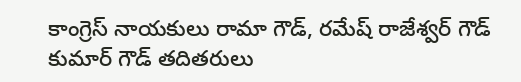కాంగ్రెస్ నాయకులు రామా గౌడ్, రమేష్ రాజేశ్వర్ గౌడ్ కుమార్ గౌడ్ తదితరులు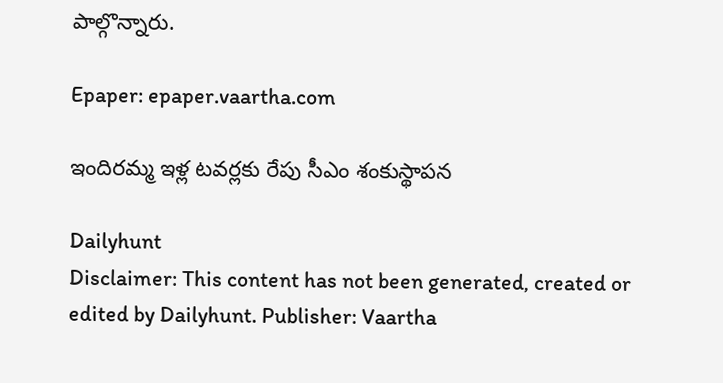పాల్గొన్నారు.

Epaper: epaper.vaartha.com

ఇందిరమ్మ ఇళ్ల టవర్లకు రేపు సీఎం శంకుస్థాపన

Dailyhunt
Disclaimer: This content has not been generated, created or edited by Dailyhunt. Publisher: Vaartha